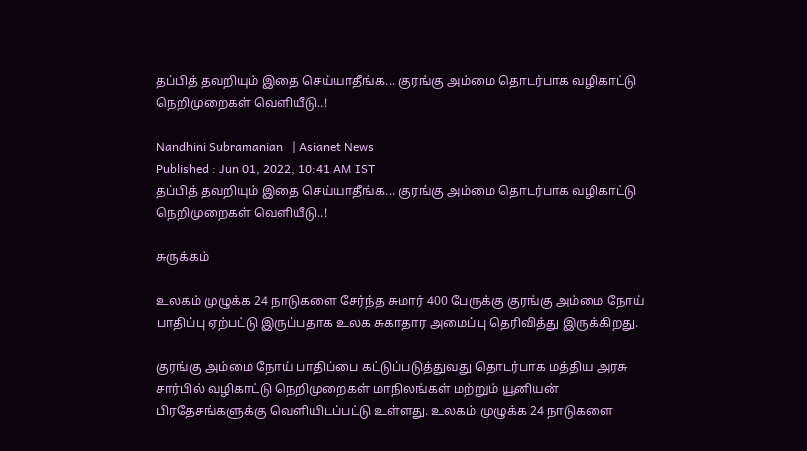தப்பித் தவறியும் இதை செய்யாதீங்க... குரங்கு அம்மை தொடர்பாக வழிகாட்டு நெறிமுறைகள் வெளியீடு..!

Nandhini Subramanian   | Asianet News
Published : Jun 01, 2022, 10:41 AM IST
தப்பித் தவறியும் இதை செய்யாதீங்க... குரங்கு அம்மை தொடர்பாக வழிகாட்டு நெறிமுறைகள் வெளியீடு..!

சுருக்கம்

உலகம் முழுக்க 24 நாடுகளை சேர்ந்த சுமார் 400 பேருக்கு குரங்கு அம்மை நோய் பாதிப்பு ஏற்பட்டு இருப்பதாக உலக சுகாதார அமைப்பு தெரிவித்து இருக்கிறது.

குரங்கு அம்மை நோய் பாதிப்பை கட்டுப்படுத்துவது தொடர்பாக மத்திய அரசு சார்பில் வழிகாட்டு நெறிமுறைகள் மாநிலங்கள் மற்றும் யூனியன் பிரதேசங்களுக்கு வெளியிடப்பட்டு உள்ளது. உலகம் முழுக்க 24 நாடுகளை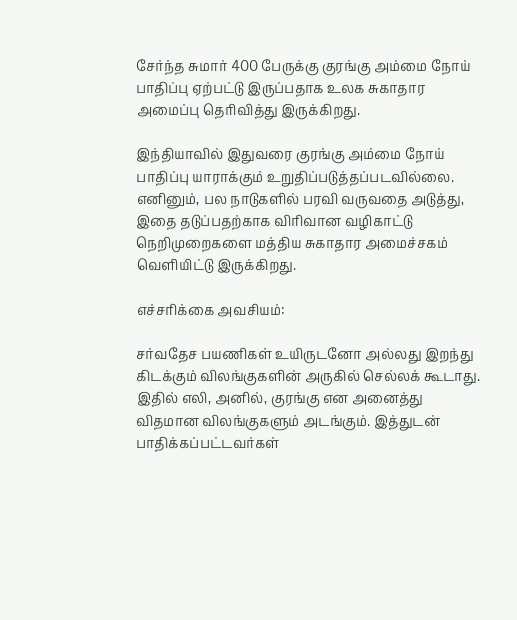சேர்ந்த சுமார் 400 பேருக்கு குரங்கு அம்மை நோய் பாதிப்பு ஏற்பட்டு இருப்பதாக உலக சுகாதார அமைப்பு தெரிவித்து இருக்கிறது.

இந்தியாவில் இதுவரை குரங்கு அம்மை நோய் பாதிப்பு யாராக்கும் உறுதிப்படுத்தப்படவில்லை. எனினும், பல நாடுகளில் பரவி வருவதை அடுத்து, இதை தடுப்பதற்காக விரிவான வழிகாட்டு நெறிமுறைகளை மத்திய சுகாதார அமைச்சகம் வெளியிட்டு இருக்கிறது.

எச்சரிக்கை அவசியம்:

சர்வதேச பயணிகள் உயிருடனோ அல்லது இறந்து கிடக்கும் விலங்குகளின் அருகில் செல்லக் கூடாது. இதில் எலி, அனில், குரங்கு என அனைத்து விதமான விலங்குகளும் அடங்கும். இத்துடன் பாதிக்கப்பட்டவர்கள்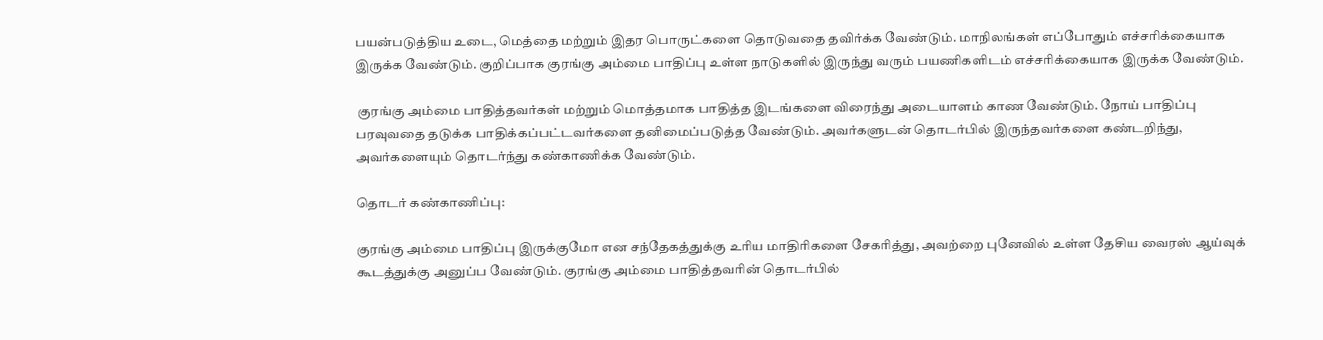பயன்படுத்திய உடை, மெத்தை மற்றும் இதர பொருட்களை தொடுவதை தவிர்க்க வேண்டும். மாநிலங்கள் எப்போதும் எச்சரிக்கையாக இருக்க வேண்டும். குறிப்பாக குரங்கு அம்மை பாதிப்பு உள்ள நாடுகளில் இருந்து வரும் பயணிகளிடம் எச்சரிக்கையாக இருக்க வேண்டும்.

 குரங்கு அம்மை பாதித்தவர்கள் மற்றும் மொத்தமாக பாதித்த இடங்களை விரைந்து அடையாளம் காண வேண்டும். நோய் பாதிப்பு பரவுவதை தடுக்க பாதிக்கப்பட்டவர்களை தனிமைப்படுத்த வேண்டும். அவர்களுடன் தொடர்பில் இருந்தவர்களை கண்டறிந்து, அவர்களையும் தொடர்ந்து கண்காணிக்க வேண்டும்.

தொடர் கண்காணிப்பு:

குரங்கு அம்மை பாதிப்பு இருக்குமோ என சந்தேகத்துக்கு உரிய மாதிரிகளை சேகரித்து, அவற்றை புனேவில் உள்ள தேசிய வைரஸ் ஆய்வுக் கூடத்துக்கு அனுப்ப வேண்டும். குரங்கு அம்மை பாதித்தவரின் தொடர்பில்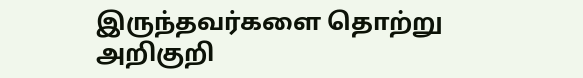இருந்தவர்களை தொற்று அறிகுறி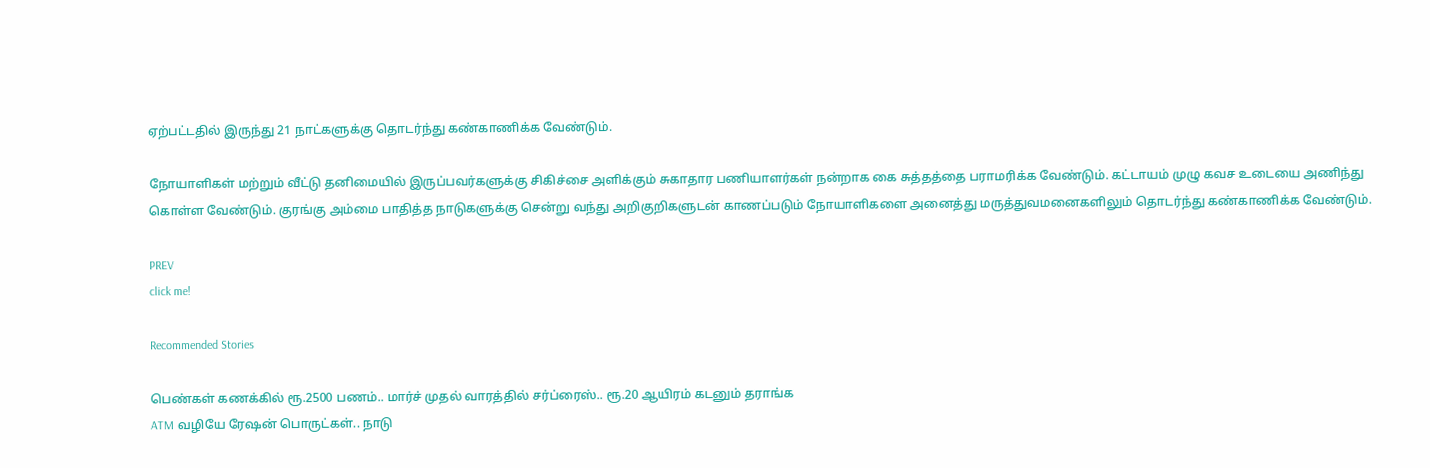ஏற்பட்டதில் இருந்து 21 நாட்களுக்கு தொடர்ந்து கண்காணிக்க வேண்டும்.

நோயாளிகள் மற்றும் வீட்டு தனிமையில் இருப்பவர்களுக்கு சிகிச்சை அளிக்கும் சுகாதார பணியாளர்கள் நன்றாக கை சுத்தத்தை பராமரிக்க வேண்டும். கட்டாயம் முழு கவச உடையை அணிந்து கொள்ள வேண்டும். குரங்கு அம்மை பாதித்த நாடுகளுக்கு சென்று வந்து அறிகுறிகளுடன் காணப்படும் நோயாளிகளை அனைத்து மருத்துவமனைகளிலும் தொடர்ந்து கண்காணிக்க வேண்டும்.

PREV
click me!

Recommended Stories

பெண்கள் கணக்கில் ரூ.2500 பணம்.. மார்ச் முதல் வாரத்தில் சர்ப்ரைஸ்.. ரூ.20 ஆயிரம் கடனும் தராங்க
ATM வழியே ரேஷன் பொருட்கள்.. நாடு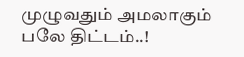முழுவதும் அமலாகும் பலே திட்டம்..!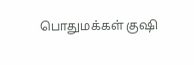பொதுமக்கள் குஷி